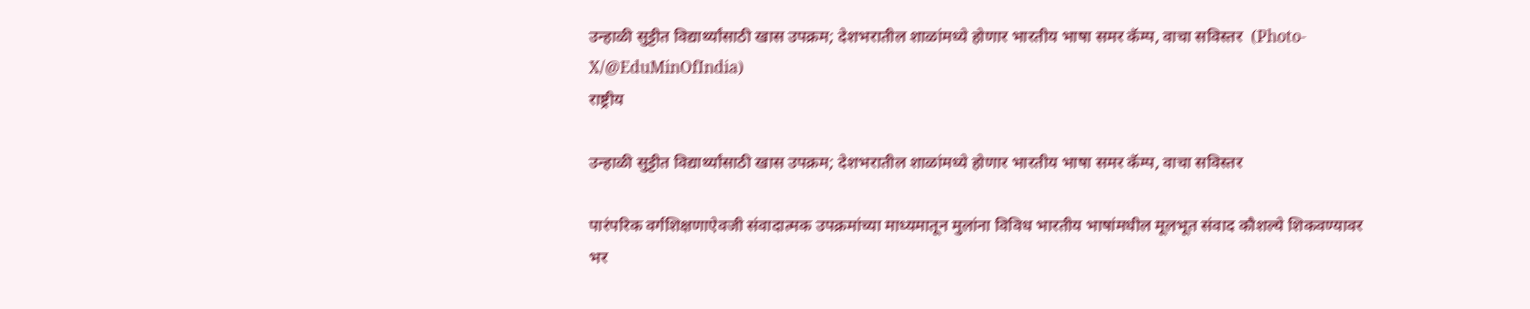उन्हाळी सुट्टीत विद्यार्थ्यांसाठी खास उपक्रम; देशभरातील शाळांमध्ये होणार भारतीय भाषा समर कॅम्प, वाचा सविस्तर  (Photo-X/@EduMinOfIndia)
राष्ट्रीय

उन्हाळी सुट्टीत विद्यार्थ्यांसाठी खास उपक्रम; देशभरातील शाळांमध्ये होणार भारतीय भाषा समर कॅम्प, वाचा सविस्तर

पारंपरिक वर्गशिक्षणाऐवजी संवादात्मक उपक्रमांच्या माध्यमातून मुलांना विविध भारतीय भाषांमधील मूलभूत संवाद कौशल्ये शिकवण्यावर भर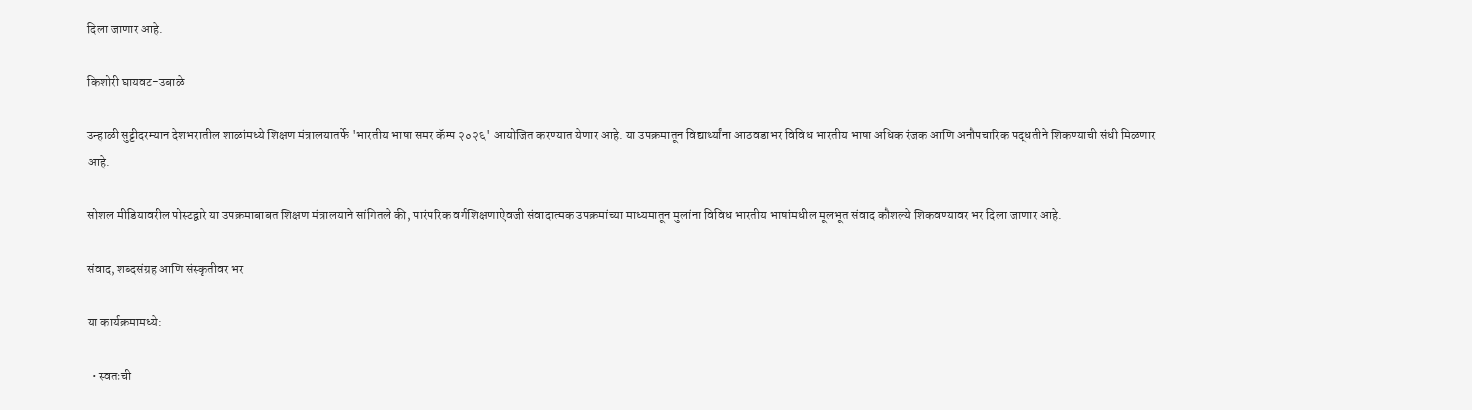दिला जाणार आहे.

किशोरी घायवट-उबाळे

उन्हाळी सुट्टीदरम्यान देशभरातील शाळांमध्ये शिक्षण मंत्रालयातर्फे 'भारतीय भाषा समर कॅम्प २०२६' आयोजित करण्यात येणार आहे. या उपक्रमातून विद्यार्थ्यांना आठवडाभर विविध भारतीय भाषा अधिक रंजक आणि अनौपचारिक पद्धतीने शिकण्याची संधी मिळणार आहे.

सोशल मीडियावरील पोस्टद्वारे या उपक्रमाबाबत शिक्षण मंत्रालयाने सांगितले की, पारंपरिक वर्गशिक्षणाऐवजी संवादात्मक उपक्रमांच्या माध्यमातून मुलांना विविध भारतीय भाषांमधील मूलभूत संवाद कौशल्ये शिकवण्यावर भर दिला जाणार आहे.

संवाद, शब्दसंग्रह आणि संस्कृतीवर भर

या कार्यक्रमामध्ये:

  • स्वतःची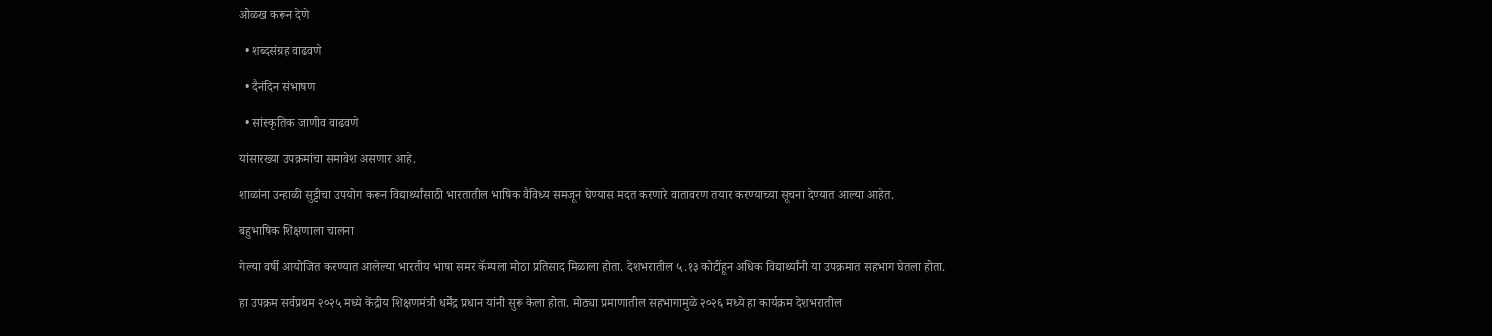ओळख करून देणे

  • शब्दसंग्रह वाढवणे

  • दैनंदिन संभाषण

  • सांस्कृतिक जाणीव वाढवणे

यांसारख्या उपक्रमांचा समावेश असणार आहे.

शाळांना उन्हाळी सुट्टीचा उपयोग करून विद्यार्थ्यांसाठी भारतातील भाषिक वैविध्य समजून घेण्यास मदत करणारे वातावरण तयार करण्याच्या सूचना देण्यात आल्या आहेत.

बहुभाषिक शिक्षणाला चालना

गेल्या वर्षी आयोजित करण्यात आलेल्या भारतीय भाषा समर कॅम्पला मोठा प्रतिसाद मिळाला होता. देशभरातील ५.१३ कोटींहून अधिक विद्यार्थ्यांनी या उपक्रमात सहभाग घेतला होता.

हा उपक्रम सर्वप्रथम २०२५ मध्ये केंद्रीय शिक्षणमंत्री धर्मेंद्र प्रधान यांनी सुरू केला होता. मोठ्या प्रमाणातील सहभागामुळे २०२६ मध्ये हा कार्यक्रम देशभरातील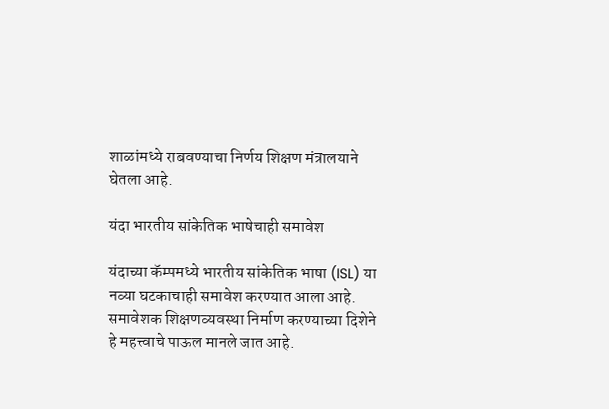शाळांमध्ये राबवण्याचा निर्णय शिक्षण मंत्रालयाने घेतला आहे.

यंदा भारतीय सांकेतिक भाषेचाही समावेश

यंदाच्या कॅम्पमध्ये भारतीय सांकेतिक भाषा (ISL) या नव्या घटकाचाही समावेश करण्यात आला आहे. समावेशक शिक्षणव्यवस्था निर्माण करण्याच्या दिशेने हे महत्त्वाचे पाऊल मानले जात आहे.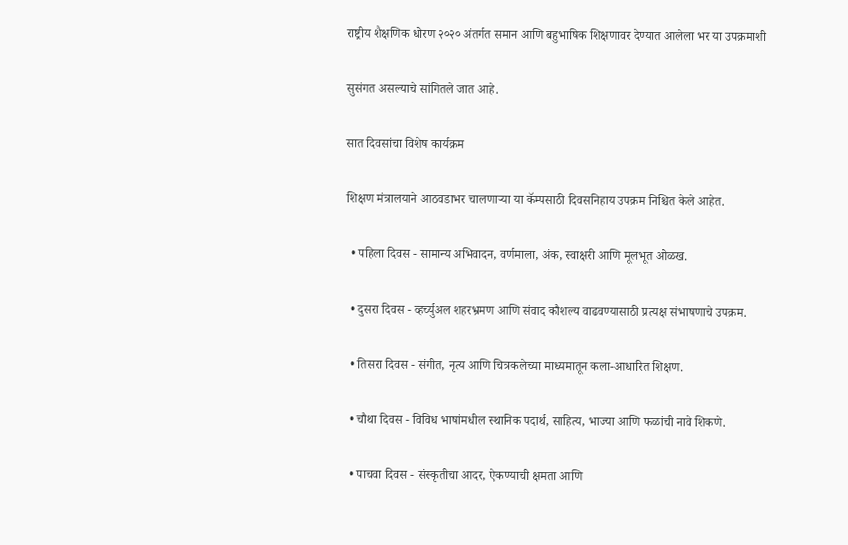राष्ट्रीय शैक्षणिक धोरण २०२० अंतर्गत समान आणि बहुभाषिक शिक्षणावर देण्यात आलेला भर या उपक्रमाशी

सुसंगत असल्याचे सांगितले जात आहे.

सात दिवसांचा विशेष कार्यक्रम

शिक्षण मंत्रालयाने आठवडाभर चालणाऱ्या या कॅम्पसाठी दिवसनिहाय उपक्रम निश्चित केले आहेत.

  • पहिला दिवस - सामान्य अभिवादन, वर्णमाला, अंक, स्वाक्षरी आणि मूलभूत ओळख.

  • दुसरा दिवस - व्हर्च्युअल शहरभ्रमण आणि संवाद कौशल्य वाढवण्यासाठी प्रत्यक्ष संभाषणाचे उपक्रम.

  • तिसरा दिवस - संगीत, नृत्य आणि चित्रकलेच्या माध्यमातून कला-आधारित शिक्षण.

  • चौथा दिवस - विविध भाषांमधील स्थानिक पदार्थ, साहित्य, भाज्या आणि फळांची नावे शिकणे.

  • पाचवा दिवस - संस्कृतीचा आदर, ऐकण्याची क्षमता आणि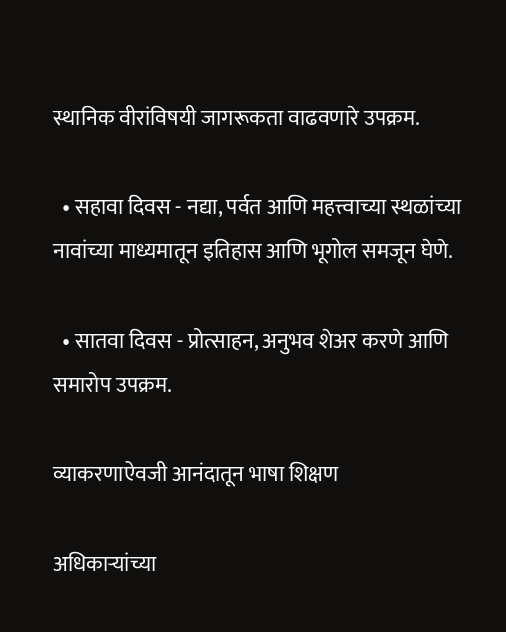स्थानिक वीरांविषयी जागरूकता वाढवणारे उपक्रम.

  • सहावा दिवस - नद्या, पर्वत आणि महत्त्वाच्या स्थळांच्या नावांच्या माध्यमातून इतिहास आणि भूगोल समजून घेणे.

  • सातवा दिवस - प्रोत्साहन, अनुभव शेअर करणे आणि समारोप उपक्रम.

व्याकरणाऐवजी आनंदातून भाषा शिक्षण

अधिकाऱ्यांच्या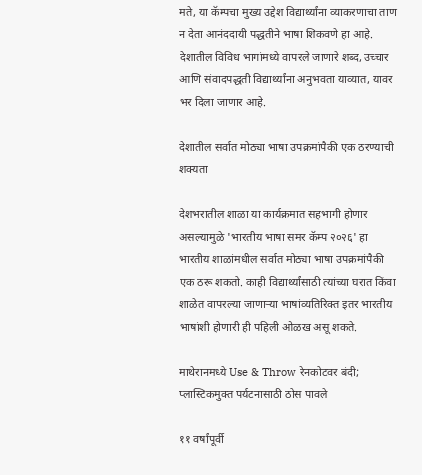मते, या कॅम्पचा मुख्य उद्देश विद्यार्थ्यांना व्याकरणाचा ताण न देता आनंददायी पद्धतीने भाषा शिकवणे हा आहे. देशातील विविध भागांमध्ये वापरले जाणारे शब्द, उच्चार आणि संवादपद्धती विद्यार्थ्यांना अनुभवता याव्यात, यावर भर दिला जाणार आहे.

देशातील सर्वात मोठ्या भाषा उपक्रमांपैकी एक ठरण्याची शक्यता

देशभरातील शाळा या कार्यक्रमात सहभागी होणार असल्यामुळे 'भारतीय भाषा समर कॅम्प २०२६' हा भारतीय शाळांमधील सर्वात मोठ्या भाषा उपक्रमांपैकी एक ठरू शकतो. काही विद्यार्थ्यांसाठी त्यांच्या घरात किंवा शाळेत वापरल्या जाणाऱ्या भाषांव्यतिरिक्त इतर भारतीय भाषांशी होणारी ही पहिली ओळख असू शकते.

माथेरानमध्ये Use & Throw रेनकोटवर बंदी; प्लास्टिकमुक्त पर्यटनासाठी ठोस पावले

११ वर्षांपूर्वी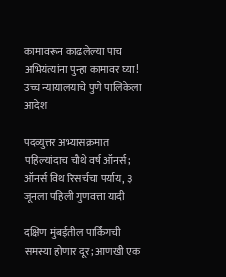कामावरून काढलेल्या पाच अभियंत्यांना पुन्हा कामावर घ्या! उच्च न्यायालयाचे पुणे पालिकेला आदेश

पदव्युत्तर अभ्यासक्रमात पहिल्यांदाच चौथे वर्ष ऑनर्स; ऑनर्स विथ रिसर्चचा पर्याय, ३ जूनला पहिली गुणवत्ता यादी

दक्षिण मुंबईतील पार्किंगची समस्या होणार दूर; आणखी एक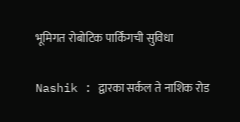भूमिगत रोबोटिक पार्किंगची सुविधा

Nashik : द्वारका सर्कल ते नाशिक रोड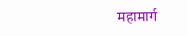महामार्ग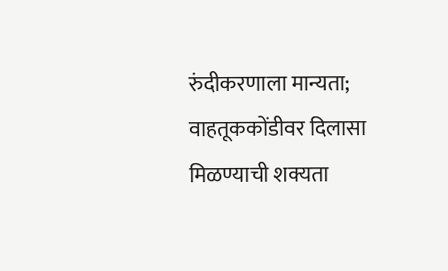रुंदीकरणाला मान्यता; वाहतूककोंडीवर दिलासा मिळण्याची शक्यता